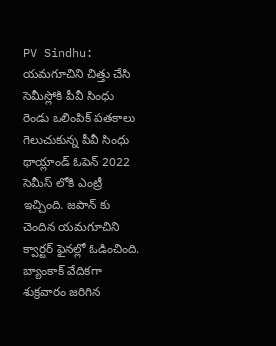PV Sindhu: యమగూచిని చిత్తు చేసి సెమీస్లోకి పీవీ సింధు
రెండు ఒలింపిక్ పతకాలు గెలుచుకున్న పీవీ సింధు థాయ్లాండ్ ఓపెన్ 2022 సెమీస్ లోకి ఎంట్రీ ఇచ్చింది. జపాన్ కు చెందిన యమగూచిని క్వార్టర్ ఫైనల్లో ఓడించింది. బ్యాంకాక్ వేదికగా శుక్రవారం జరిగిన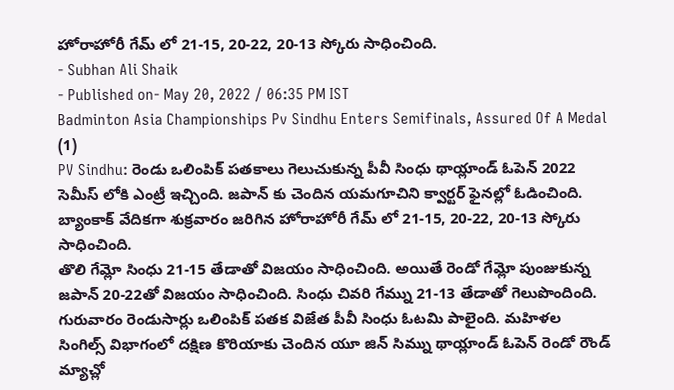హోరాహోరీ గేమ్ లో 21-15, 20-22, 20-13 స్కోరు సాధించింది.
- Subhan Ali Shaik
- Published on- May 20, 2022 / 06:35 PM IST
Badminton Asia Championships Pv Sindhu Enters Semifinals, Assured Of A Medal (1)
PV Sindhu: రెండు ఒలింపిక్ పతకాలు గెలుచుకున్న పీవీ సింధు థాయ్లాండ్ ఓపెన్ 2022 సెమీస్ లోకి ఎంట్రీ ఇచ్చింది. జపాన్ కు చెందిన యమగూచిని క్వార్టర్ ఫైనల్లో ఓడించింది. బ్యాంకాక్ వేదికగా శుక్రవారం జరిగిన హోరాహోరీ గేమ్ లో 21-15, 20-22, 20-13 స్కోరు సాధించింది.
తొలి గేమ్లో సింధు 21-15 తేడాతో విజయం సాధించింది. అయితే రెండో గేమ్లో పుంజుకున్న జపాన్ 20-22తో విజయం సాధించింది. సింధు చివరి గేమ్ను 21-13 తేడాతో గెలుపొందింది.
గురువారం రెండుసార్లు ఒలింపిక్ పతక విజేత పీవీ సింధు ఓటమి పాలైంది. మహిళల సింగిల్స్ విభాగంలో దక్షిణ కొరియాకు చెందిన యూ జిన్ సిమ్ను థాయ్లాండ్ ఓపెన్ రెండో రౌండ్ మ్యాచ్లో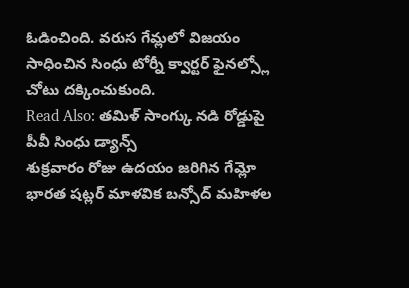ఓడించింది. వరుస గేమ్లలో విజయం సాధించిన సింధు టోర్నీ క్వార్టర్ ఫైనల్స్లో చోటు దక్కించుకుంది.
Read Also: తమిళ్ సాంగ్కు నడి రోడ్డుపై పీవీ సింధు డ్యాన్స్
శుక్రవారం రోజు ఉదయం జరిగిన గేమ్లో భారత షట్లర్ మాళవిక బన్సోద్ మహిళల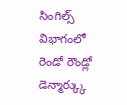సింగిల్స్ విభాగంలో రెండో రౌండ్లో డెన్మార్క్కు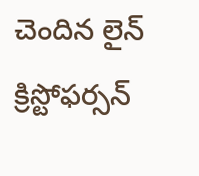చెందిన లైన్ క్రిస్టోఫర్సన్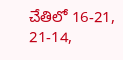చేతిలో 16-21, 21-14,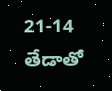21-14 తేడాతో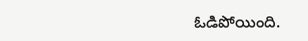ఓడిపోయింది.